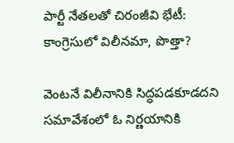పార్టీ నేతలతో చిరంజీవి భేటీ: కాంగ్రెసులో విలీనమా, పొత్తా?

వెంటనే విలీనానికి సిద్ధపడకూడదని సమావేశంలో ఓ నిర్ణయానికి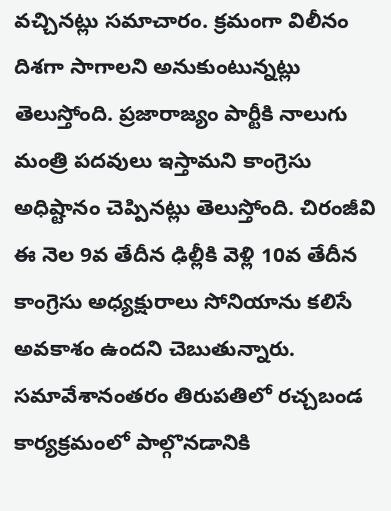వచ్చినట్లు సమాచారం. క్రమంగా విలీనం దిశగా సాగాలని అనుకుంటున్నట్లు తెలుస్తోంది. ప్రజారాజ్యం పార్టీకి నాలుగు మంత్రి పదవులు ఇస్తామని కాంగ్రెసు అధిష్టానం చెప్పినట్లు తెలుస్తోంది. చిరంజీవి ఈ నెల 9వ తేదీన ఢిల్లీకి వెళ్లి 10వ తేదీన కాంగ్రెసు అధ్యక్షురాలు సోనియాను కలిసే అవకాశం ఉందని చెబుతున్నారు. సమావేశానంతరం తిరుపతిలో రచ్చబండ కార్యక్రమంలో పాల్గొనడానికి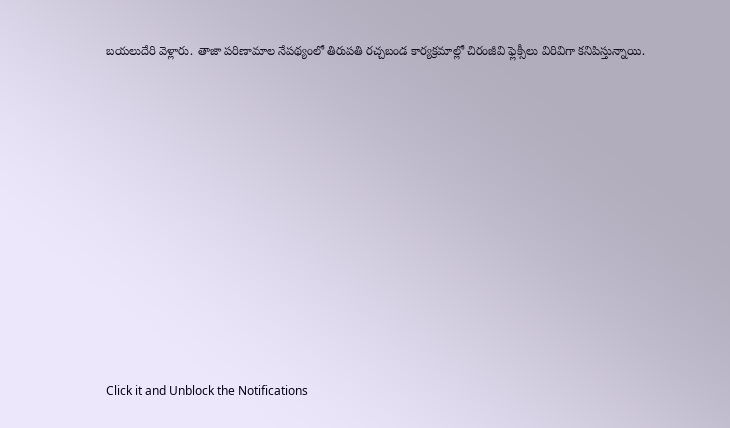బయలుదేరి వెళ్లారు. తాజా పరిణామాల నేపథ్యంలో తిరుపతి రచ్చబండ కార్యక్రమాల్లో చిరంజీవి ఫ్లెక్సీలు విరివిగా కనిపిస్తున్నాయి.












Click it and Unblock the Notifications